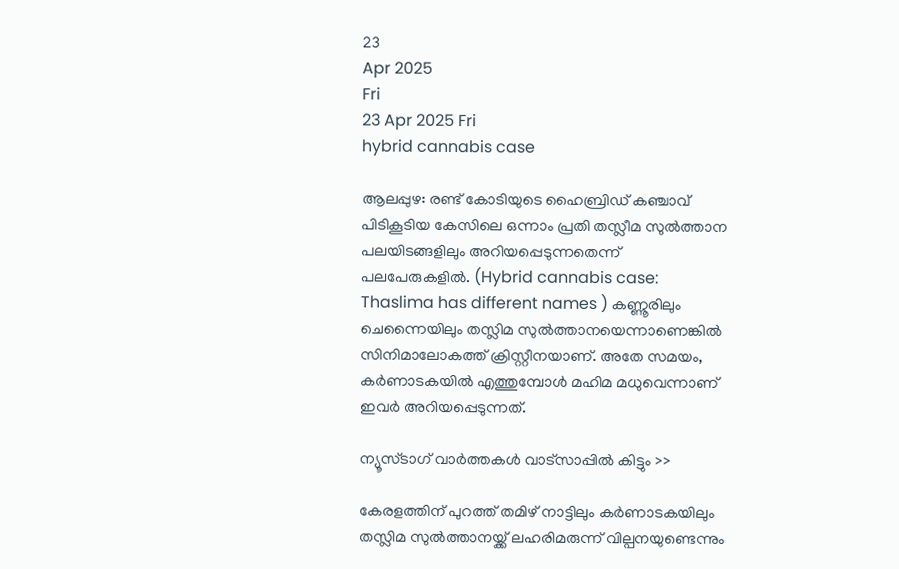23
Apr 2025
Fri
23 Apr 2025 Fri
hybrid cannabis case

ആലപ്പുഴ: രണ്ട് കോടിയുടെ ഹൈബ്രിഡ് കഞ്ചാവ് പിടികൂടിയ കേസിലെ ഒന്നാം പ്രതി തസ്ലീമ സുല്‍ത്താന പലയിടങ്ങളിലും അറിയപ്പെടുന്നതെന്ന് പലപേരുകളില്‍. (Hybrid cannabis case: Thaslima has different names ) കണ്ണൂരിലും ചെന്നൈയിലും തസ്ലിമ സുല്‍ത്താനയെന്നാണെങ്കില്‍ സിനിമാലോകത്ത് ക്രിസ്റ്റീനയാണ്. അതേ സമയം, കര്‍ണാടകയില്‍ എത്തുമ്പോള്‍ മഹിമ മധുവെന്നാണ് ഇവര്‍ അറിയപ്പെടുന്നത്.

ന്യൂസ്ടാഗ് വാര്‍ത്തകള്‍ വാട്‌സാപ്പില്‍ കിട്ടും >>

കേരളത്തിന് പുറത്ത് തമിഴ് നാട്ടിലും കര്‍ണാടകയിലും തസ്ലിമ സുല്‍ത്താനയ്ക്ക് ലഹരിമരുന്ന് വില്പനയുണ്ടെന്നും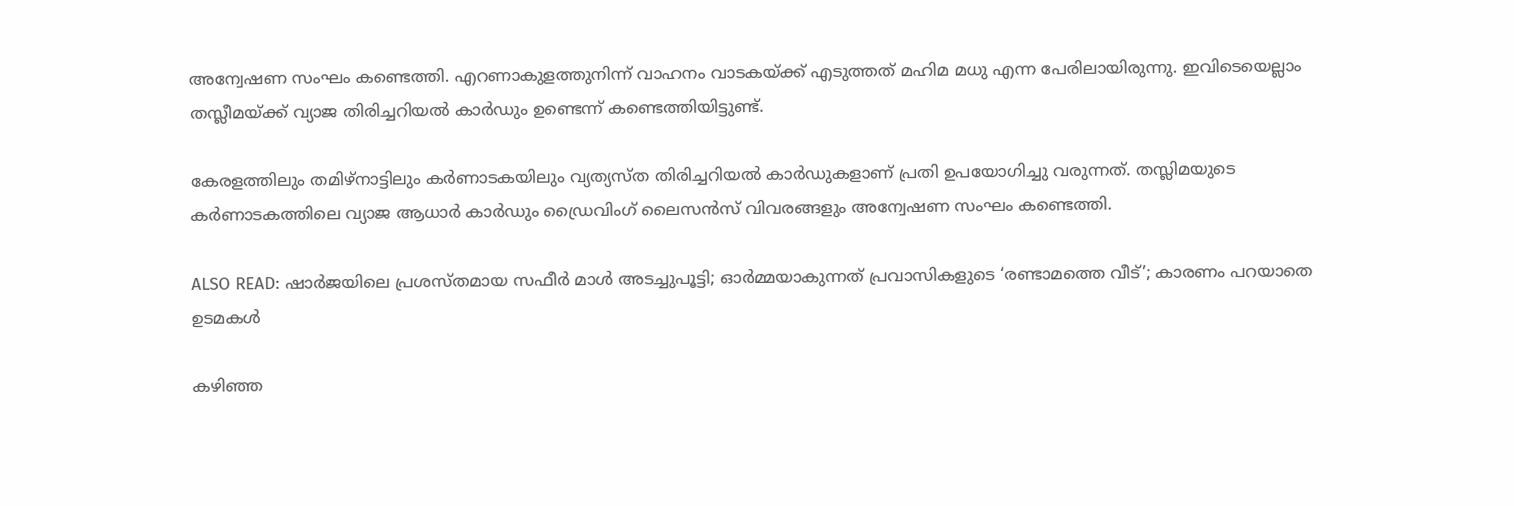അന്വേഷണ സംഘം കണ്ടെത്തി. എറണാകുളത്തുനിന്ന് വാഹനം വാടകയ്ക്ക് എടുത്തത് മഹിമ മധു എന്ന പേരിലായിരുന്നു. ഇവിടെയെല്ലാം തസ്ലീമയ്ക്ക് വ്യാജ തിരിച്ചറിയല്‍ കാര്‍ഡും ഉണ്ടെന്ന് കണ്ടെത്തിയിട്ടുണ്ട്.

കേരളത്തിലും തമിഴ്‌നാട്ടിലും കര്‍ണാടകയിലും വ്യത്യസ്ത തിരിച്ചറിയല്‍ കാര്‍ഡുകളാണ് പ്രതി ഉപയോഗിച്ചു വരുന്നത്. തസ്ലിമയുടെ കര്‍ണാടകത്തിലെ വ്യാജ ആധാര്‍ കാര്‍ഡും ഡ്രൈവിംഗ് ലൈസന്‍സ് വിവരങ്ങളും അന്വേഷണ സംഘം കണ്ടെത്തി.

ALSO READ: ഷാർജയിലെ പ്രശസ്തമായ സഫീർ മാൾ അടച്ചുപൂട്ടി; ഓർമ്മയാകുന്നത് പ്രവാസികളുടെ ‘രണ്ടാമത്തെ വീട്’; കാരണം പറയാതെ ഉടമകൾ

കഴിഞ്ഞ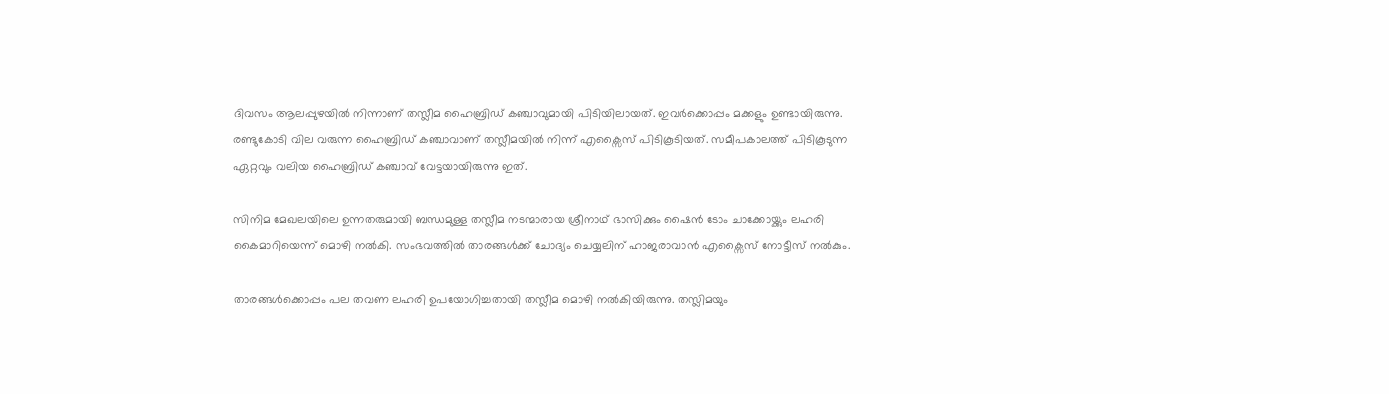ദിവസം ആലപ്പുഴയില്‍ നിന്നാണ് തസ്ലീമ ഹൈബ്രിഡ് കഞ്ചാവുമായി പിടിയിലായത്. ഇവര്‍ക്കൊപ്പം മക്കളും ഉണ്ടായിരുന്നു. രണ്ടുകോടി വില വരുന്ന ഹൈബ്രിഡ് കഞ്ചാവാണ് തസ്ലീമയില്‍ നിന്ന് എക്സൈസ് പിടികൂടിയത്. സമീപകാലത്ത് പിടികൂടുന്ന ഏറ്റവും വലിയ ഹൈബ്രിഡ് കഞ്ചാവ് വേട്ടയായിരുന്നു ഇത്.

സിനിമ മേഖലയിലെ ഉന്നതരുമായി ബന്ധമുള്ള തസ്ലീമ നടന്മാരായ ശ്രീനാഥ് ഭാസിക്കും ഷൈന്‍ ടോം ചാക്കോയ്ക്കും ലഹരി കൈമാറിയെന്ന് മൊഴി നല്‍കി. സംഭവത്തില്‍ താരങ്ങള്‍ക്ക് ചോദ്യം ചെയ്യലിന് ഹാജരാവാന്‍ എക്സൈസ് നോട്ടീസ് നല്‍കും.

താരങ്ങള്‍ക്കൊപ്പം പല തവണ ലഹരി ഉപയോഗിച്ചതായി തസ്ലീമ മൊഴി നല്‍കിയിരുന്നു. തസ്ലിമയും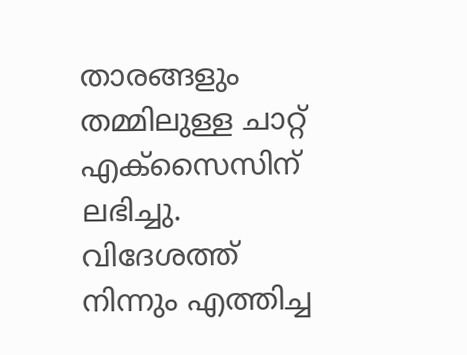താരങ്ങളും തമ്മിലുള്ള ചാറ്റ് എക്സൈസിന് ലഭിച്ചു. വിദേശത്ത് നിന്നും എത്തിച്ച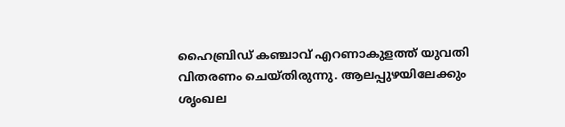ഹൈബ്രിഡ് കഞ്ചാവ് എറണാകുളത്ത് യുവതി വിതരണം ചെയ്തിരുന്നു. ആലപ്പുഴയിലേക്കും ശൃംഖല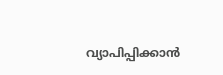വ്യാപിപ്പിക്കാന്‍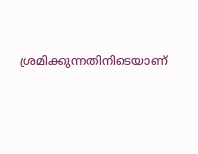ശ്രമിക്കുന്നതിനിടെയാണ്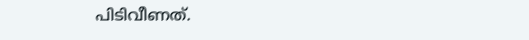പിടിവീണത്.